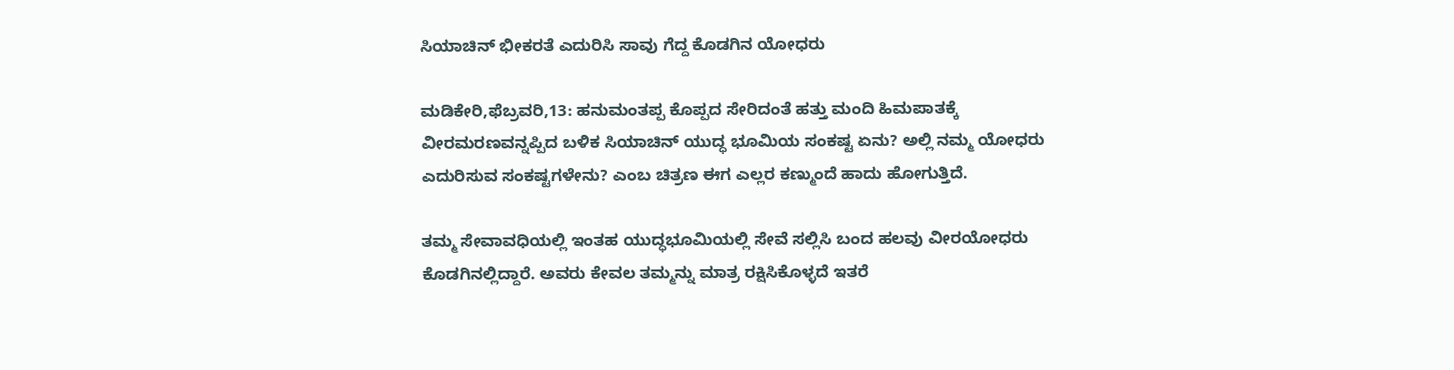ಸಿಯಾಚಿನ್ ಭೀಕರತೆ ಎದುರಿಸಿ ಸಾವು ಗೆದ್ದ ಕೊಡಗಿನ ಯೋಧರು

ಮಡಿಕೇರಿ,ಫೆಬ್ರವರಿ,13: ಹನುಮಂತಪ್ಪ ಕೊಪ್ಪದ ಸೇರಿದಂತೆ ಹತ್ತು ಮಂದಿ ಹಿಮಪಾತಕ್ಕೆ ವೀರಮರಣವನ್ನಪ್ಪಿದ ಬಳಿಕ ಸಿಯಾಚಿನ್ ಯುದ್ಧ ಭೂಮಿಯ ಸಂಕಷ್ಟ ಏನು? ಅಲ್ಲಿ ನಮ್ಮ ಯೋಧರು ಎದುರಿಸುವ ಸಂಕಷ್ಟಗಳೇನು? ಎಂಬ ಚಿತ್ರಣ ಈಗ ಎಲ್ಲರ ಕಣ್ಮುಂದೆ ಹಾದು ಹೋಗುತ್ತಿದೆ.

ತಮ್ಮ ಸೇವಾವಧಿಯಲ್ಲಿ ಇಂತಹ ಯುದ್ಧಭೂಮಿಯಲ್ಲಿ ಸೇವೆ ಸಲ್ಲಿಸಿ ಬಂದ ಹಲವು ವೀರಯೋಧರು ಕೊಡಗಿನಲ್ಲಿದ್ದಾರೆ. ಅವರು ಕೇವಲ ತಮ್ಮನ್ನು ಮಾತ್ರ ರಕ್ಷಿಸಿಕೊಳ್ಳದೆ ಇತರೆ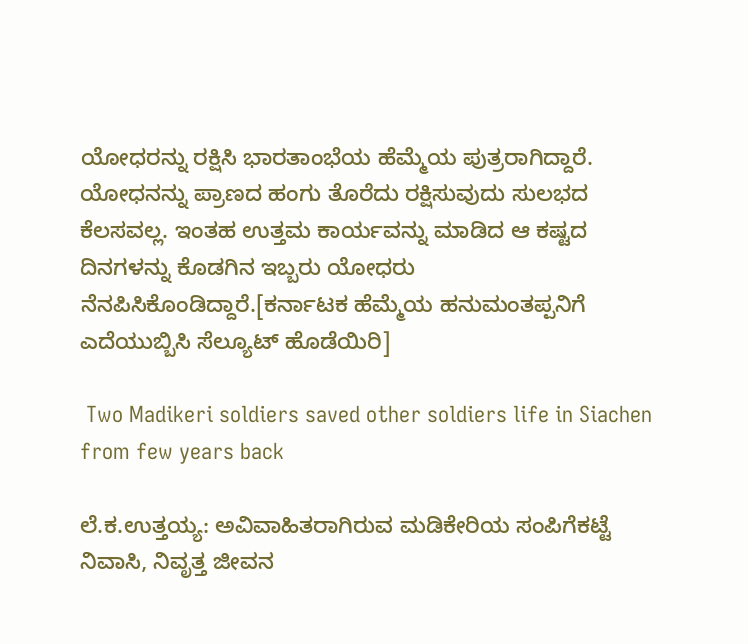ಯೋಧರನ್ನು ರಕ್ಷಿಸಿ ಭಾರತಾಂಭೆಯ ಹೆಮ್ಮೆಯ ಪುತ್ರರಾಗಿದ್ದಾರೆ. ಯೋಧನನ್ನು ಪ್ರಾಣದ ಹಂಗು ತೊರೆದು ರಕ್ಷಿಸುವುದು ಸುಲಭದ ಕೆಲಸವಲ್ಲ. ಇಂತಹ ಉತ್ತಮ ಕಾರ್ಯವನ್ನು ಮಾಡಿದ ಆ ಕಷ್ಟದ ದಿನಗಳನ್ನು ಕೊಡಗಿನ ಇಬ್ಬರು ಯೋಧರು ನೆನಪಿಸಿಕೊಂಡಿದ್ದಾರೆ.[ಕರ್ನಾಟಕ ಹೆಮ್ಮೆಯ ಹನುಮಂತಪ್ಪನಿಗೆ ಎದೆಯುಬ್ಬಿಸಿ ಸೆಲ್ಯೂಟ್ ಹೊಡೆಯಿರಿ]

 Two Madikeri soldiers saved other soldiers life in Siachen from few years back

ಲೆ.ಕ.ಉತ್ತಯ್ಯ: ಅವಿವಾಹಿತರಾಗಿರುವ ಮಡಿಕೇರಿಯ ಸಂಪಿಗೆಕಟ್ಟೆ ನಿವಾಸಿ, ನಿವೃತ್ತ ಜೀವನ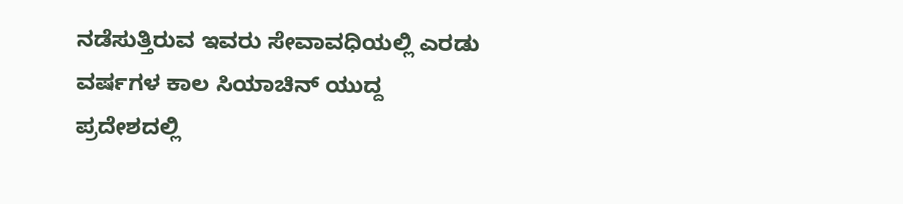ನಡೆಸುತ್ತಿರುವ ಇವರು ಸೇವಾವಧಿಯಲ್ಲಿ ಎರಡು ವರ್ಷಗಳ ಕಾಲ ಸಿಯಾಚಿನ್ ಯುದ್ದ ಪ್ರದೇಶದಲ್ಲಿ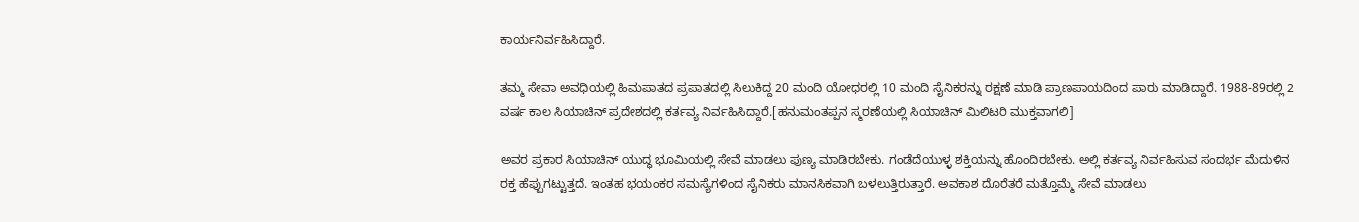ಕಾರ್ಯನಿರ್ವಹಿಸಿದ್ದಾರೆ.

ತಮ್ಮ ಸೇವಾ ಅವಧಿಯಲ್ಲಿ ಹಿಮಪಾತದ ಪ್ರಪಾತದಲ್ಲಿ ಸಿಲುಕಿದ್ದ 20 ಮಂದಿ ಯೋಧರಲ್ಲಿ 10 ಮಂದಿ ಸೈನಿಕರನ್ನು ರಕ್ಷಣೆ ಮಾಡಿ ಪ್ರಾಣಪಾಯದಿಂದ ಪಾರು ಮಾಡಿದ್ದಾರೆ. 1988-89ರಲ್ಲಿ 2 ವರ್ಷ ಕಾಲ ಸಿಯಾಚಿನ್ ಪ್ರದೇಶದಲ್ಲಿ ಕರ್ತವ್ಯ ನಿರ್ವಹಿಸಿದ್ದಾರೆ.[ಹನುಮಂತಪ್ಪನ ಸ್ಮರಣೆಯಲ್ಲಿ ಸಿಯಾಚಿನ್ ಮಿಲಿಟರಿ ಮುಕ್ತವಾಗಲಿ]

ಅವರ ಪ್ರಕಾರ ಸಿಯಾಚಿನ್ ಯುದ್ಧ ಭೂಮಿಯಲ್ಲಿ ಸೇವೆ ಮಾಡಲು ಪುಣ್ಯ ಮಾಡಿರಬೇಕು. ಗಂಡೆದೆಯುಳ್ಳ ಶಕ್ತಿಯನ್ನು ಹೊಂದಿರಬೇಕು. ಅಲ್ಲಿ ಕರ್ತವ್ಯ ನಿರ್ವಹಿಸುವ ಸಂದರ್ಭ ಮೆದುಳಿನ ರಕ್ತ ಹೆಪ್ಪುಗಟ್ಟುತ್ತದೆ. ಇಂತಹ ಭಯಂಕರ ಸಮಸ್ಯೆಗಳಿಂದ ಸೈನಿಕರು ಮಾನಸಿಕವಾಗಿ ಬಳಲುತ್ತಿರುತ್ತಾರೆ. ಅವಕಾಶ ದೊರೆತರೆ ಮತ್ತೊಮ್ಮೆ ಸೇವೆ ಮಾಡಲು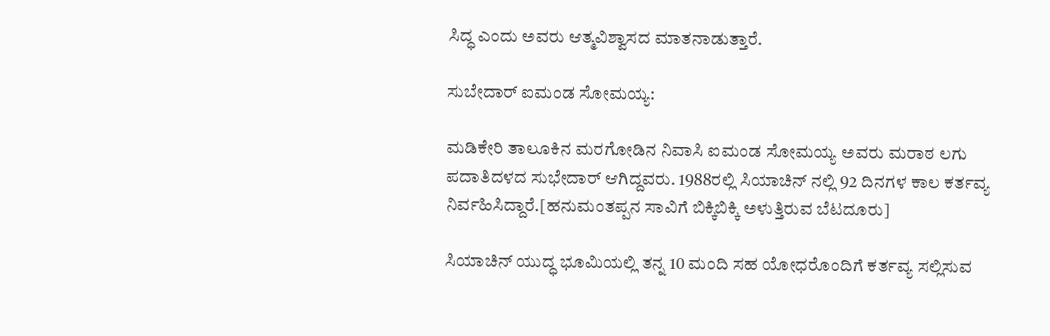ಸಿದ್ಧ ಎಂದು ಅವರು ಆತ್ಮವಿಶ್ವಾಸದ ಮಾತನಾಡುತ್ತಾರೆ.

ಸುಬೇದಾರ್ ಐಮಂಡ ಸೋಮಯ್ಯ:

ಮಡಿಕೇರಿ ತಾಲೂಕಿನ ಮರಗೋಡಿನ ನಿವಾಸಿ ಐಮಂಡ ಸೋಮಯ್ಯ ಅವರು ಮರಾಠ ಲಗು ಪದಾತಿದಳದ ಸುಭೇದಾರ್ ಆಗಿದ್ದವರು. 1988ರಲ್ಲಿ ಸಿಯಾಚಿನ್ ನಲ್ಲಿ 92 ದಿನಗಳ ಕಾಲ ಕರ್ತವ್ಯ ನಿರ್ವಹಿಸಿದ್ದಾರೆ.[ಹನುಮಂತಪ್ಪನ ಸಾವಿಗೆ ಬಿಕ್ಕಿಬಿಕ್ಕಿ ಅಳುತ್ತಿರುವ ಬೆಟದೂರು]

ಸಿಯಾಚಿನ್ ಯುದ್ಧ ಭೂಮಿಯಲ್ಲಿ ತನ್ನ 10 ಮಂದಿ ಸಹ ಯೋಧರೊಂದಿಗೆ ಕರ್ತವ್ಯ ಸಲ್ಲಿಸುವ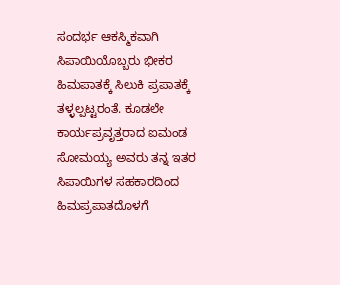ಸಂದರ್ಭ ಆಕಸ್ಮಿಕವಾಗಿ ಸಿಪಾಯಿಯೊಬ್ಬರು ಭೀಕರ ಹಿಮಪಾತಕ್ಕೆ ಸಿಲುಕಿ ಪ್ರಪಾತಕ್ಕೆ ತಳ್ಳಲ್ಪಟ್ಟರಂತೆ. ಕೂಡಲೇ ಕಾರ್ಯಪ್ರವೃತ್ತರಾದ ಐಮಂಡ ಸೋಮಯ್ಯ ಅವರು ತನ್ನ ಇತರ ಸಿಪಾಯಿಗಳ ಸಹಕಾರದಿಂದ ಹಿಮಪ್ರಪಾತದೊಳಗೆ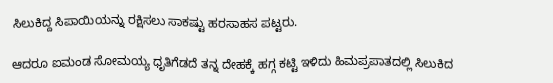ಸಿಲುಕಿದ್ದ ಸಿಪಾಯಿಯನ್ನು ರಕ್ಷಿಸಲು ಸಾಕಷ್ಟು ಹರಸಾಹಸ ಪಟ್ಟರು.

ಆದರೂ ಐಮಂಡ ಸೋಮಯ್ಯ ಧೃತಿಗೆಡದೆ ತನ್ನ ದೇಹಕ್ಕೆ ಹಗ್ಗ ಕಟ್ಟಿ ಇಳಿದು ಹಿಮಪ್ರಪಾತದಲ್ಲಿ ಸಿಲುಕಿದ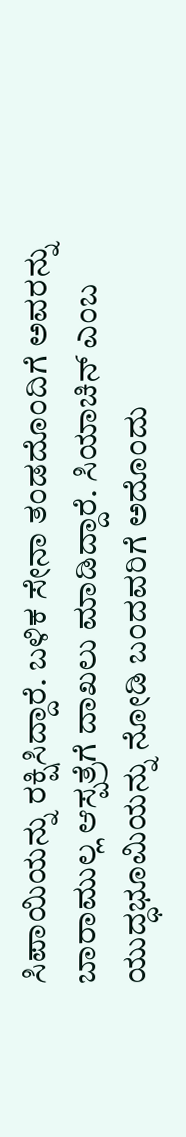ಸಿಪಾಯಿಯನ್ನು ರಕ್ಷಿಸಿದ್ದಾರೆ. ಬಳಿಕ ಸೇನಾ ತಂಡದೊಂದಿಗೆ ಅವರನ್ನು ಬಾರಾಮುಲ್ಲ ಆಸ್ಪತ್ರೆಗೆ ದಾಖಲು ಮಾಡಿದ್ದಾರೆ. ಸಿಯಾಚಿನ್ ಎಂಬ ಯುದ್ಧಭೂಮಿಯನ್ನು ನೋಡಿ ಬಂದವರಿಗೆ ಅದೊಂದು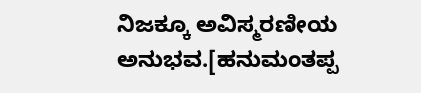ನಿಜಕ್ಕೂ ಅವಿಸ್ಮರಣೀಯ ಅನುಭವ.[ಹನುಮಂತಪ್ಪ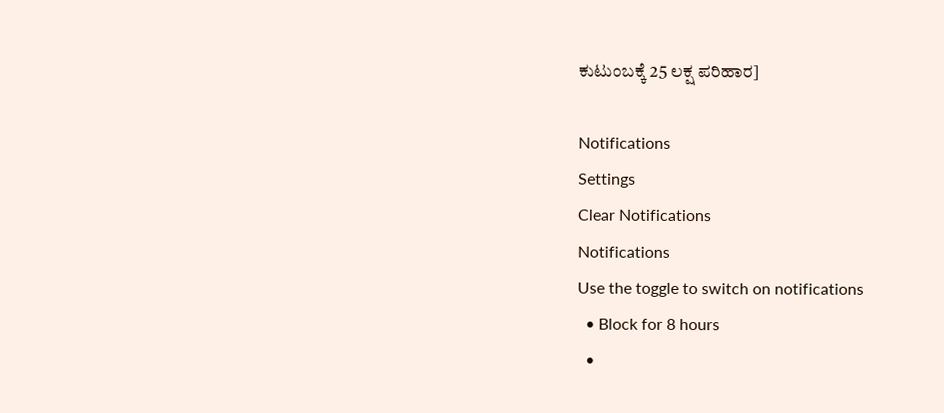ಕುಟುಂಬಕ್ಕೆ 25 ಲಕ್ಷ ಪರಿಹಾರ]

Notifications
Settings
Clear Notifications
Notifications
Use the toggle to switch on notifications
  • Block for 8 hours
  •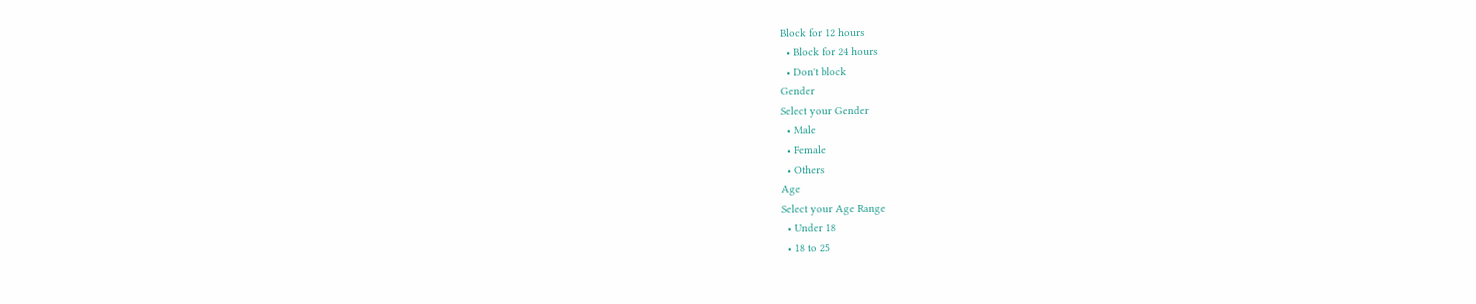Block for 12 hours
  • Block for 24 hours
  • Don't block
Gender
Select your Gender
  • Male
  • Female
  • Others
Age
Select your Age Range
  • Under 18
  • 18 to 25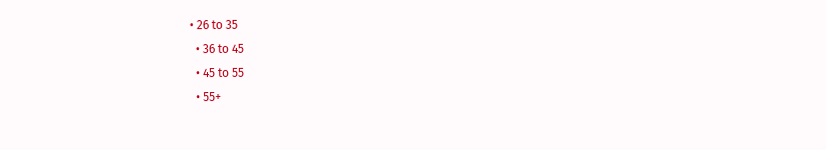• 26 to 35
  • 36 to 45
  • 45 to 55
  • 55+